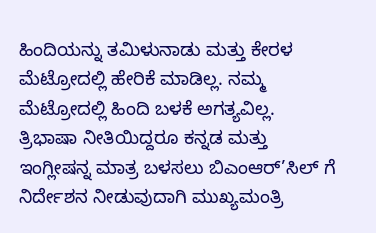ಹಿಂದಿಯನ್ನು ತಮಿಳುನಾಡು ಮತ್ತು ಕೇರಳ ಮೆಟ್ರೋದಲ್ಲಿ ಹೇರಿಕೆ ಮಾಡಿಲ್ಲ. ನಮ್ಮ ಮೆಟ್ರೋದಲ್ಲಿ ಹಿಂದಿ ಬಳಕೆ ಅಗತ್ಯವಿಲ್ಲ. ತ್ರಿಭಾಷಾ ನೀತಿಯಿದ್ದರೂ ಕನ್ನಡ ಮತ್ತು ಇಂಗ್ಲೀಷನ್ನ ಮಾತ್ರ ಬಳಸಲು ಬಿಎಂಆರ್’ಸಿಲ್ ಗೆ ನಿರ್ದೇಶನ ನೀಡುವುದಾಗಿ ಮುಖ್ಯಮಂತ್ರಿ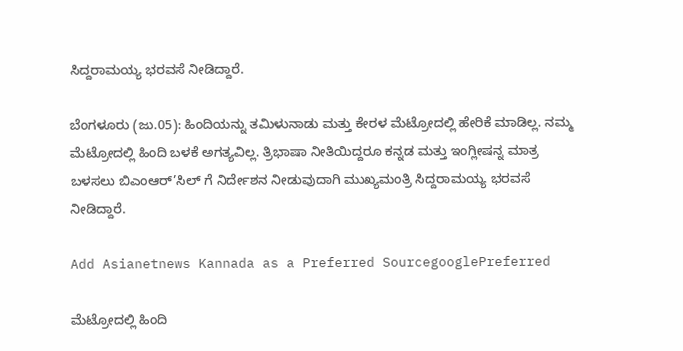ಸಿದ್ದರಾಮಯ್ಯ ಭರವಸೆ ನೀಡಿದ್ದಾರೆ.

ಬೆಂಗಳೂರು (ಜು.05): ಹಿಂದಿಯನ್ನು ತಮಿಳುನಾಡು ಮತ್ತು ಕೇರಳ ಮೆಟ್ರೋದಲ್ಲಿ ಹೇರಿಕೆ ಮಾಡಿಲ್ಲ. ನಮ್ಮ ಮೆಟ್ರೋದಲ್ಲಿ ಹಿಂದಿ ಬಳಕೆ ಅಗತ್ಯವಿಲ್ಲ. ತ್ರಿಭಾಷಾ ನೀತಿಯಿದ್ದರೂ ಕನ್ನಡ ಮತ್ತು ಇಂಗ್ಲೀಷನ್ನ ಮಾತ್ರ ಬಳಸಲು ಬಿಎಂಆರ್’ಸಿಲ್ ಗೆ ನಿರ್ದೇಶನ ನೀಡುವುದಾಗಿ ಮುಖ್ಯಮಂತ್ರಿ ಸಿದ್ದರಾಮಯ್ಯ ಭರವಸೆ ನೀಡಿದ್ದಾರೆ.

Add Asianetnews Kannada as a Preferred SourcegooglePreferred

ಮೆಟ್ರೋದಲ್ಲಿ ಹಿಂದಿ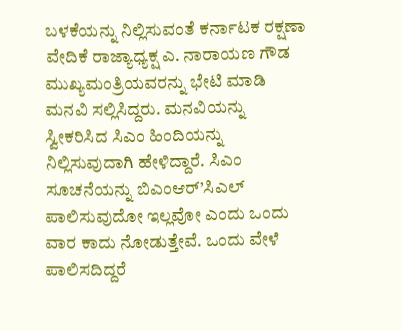ಬಳಕೆಯನ್ನು ನಿಲ್ಲಿಸುವಂತೆ ಕರ್ನಾಟಕ ರಕ್ಷಣಾ ವೇದಿಕೆ ರಾಜ್ಯಾಧ್ಯಕ್ಷ ಎ. ನಾರಾಯಣ ಗೌಡ ಮುಖ್ಯಮಂತ್ರಿಯವರನ್ನು ಭೇಟಿ ಮಾಡಿ ಮನವಿ ಸಲ್ಲಿಸಿದ್ದರು. ಮನವಿಯನ್ನು ಸ್ವೀಕರಿಸಿದ ಸಿಎಂ ಹಿಂದಿಯನ್ನು ನಿಲ್ಲಿಸುವುದಾಗಿ ಹೇಳಿದ್ದಾರೆ. ಸಿಎಂ ಸೂಚನೆಯನ್ನು ಬಿಎಂಆರ್’ಸಿಎಲ್ ಪಾಲಿಸುವುದೋ ಇಲ್ಲವೋ ಎಂದು ಒಂದು ವಾರ ಕಾದು ನೋಡುತ್ತೇವೆ. ಒಂದು ವೇಳೆ ಪಾಲಿಸದಿದ್ದರೆ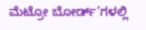ಮೆಟ್ರೋ ಬೋರ್ಡ್’ಗಳಲ್ಲಿ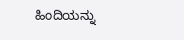ಹಿಂದಿಯನ್ನು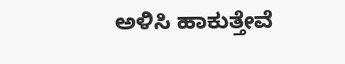ಅಳಿಸಿ ಹಾಕುತ್ತೇವೆ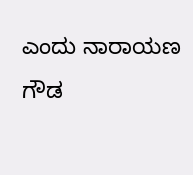ಎಂದು ನಾರಾಯಣ ಗೌಡ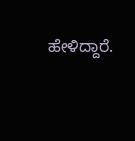ಹೇಳಿದ್ದಾರೆ.